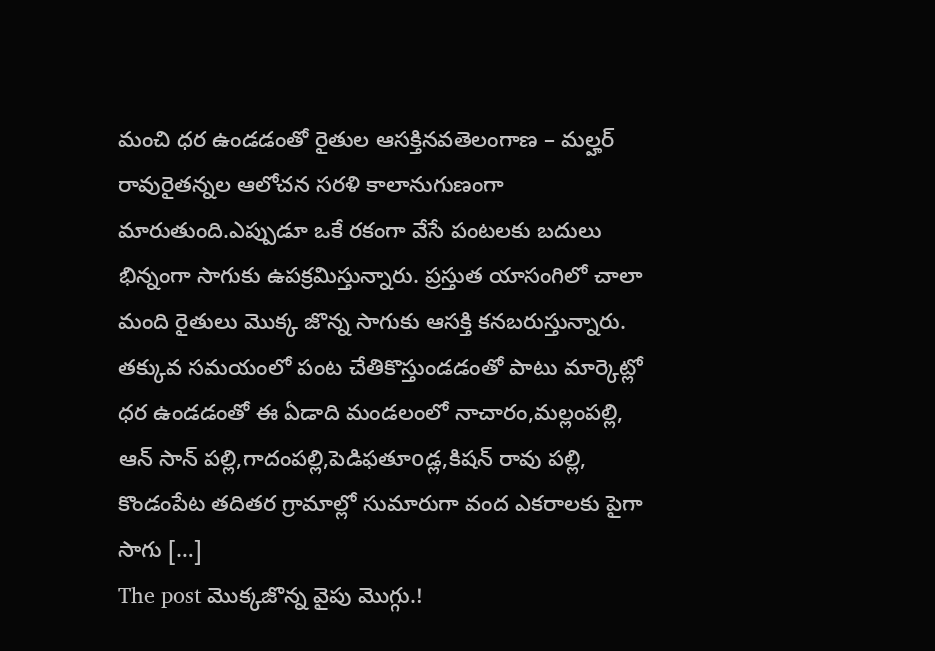మంచి ధర ఉండడంతో రైతుల ఆసక్తినవతెలంగాణ – మల్హర్ రావురైతన్నల ఆలోచన సరళి కాలానుగుణంగా మారుతుంది.ఎప్పుడూ ఒకే రకంగా వేసే పంటలకు బదులు భిన్నంగా సాగుకు ఉపక్రమిస్తున్నారు. ప్రస్తుత యాసంగిలో చాలా మంది రైతులు మొక్క జొన్న సాగుకు ఆసక్తి కనబరుస్తున్నారు. తక్కువ సమయంలో పంట చేతికొస్తుండడంతో పాటు మార్కెట్లో ధర ఉండడంతో ఈ ఏడాది మండలంలో నాచారం,మల్లంపల్లి, ఆన్ సాన్ పల్లి,గాదంపల్లి,పెడిఫతూoడ్ల,కిషన్ రావు పల్లి, కొండంపేట తదితర గ్రామాల్లో సుమారుగా వంద ఎకరాలకు పైగా సాగు […]
The post మొక్కజొన్న వైపు మొగ్గు.!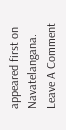appeared first on Navatelangana.
Leave A Comment